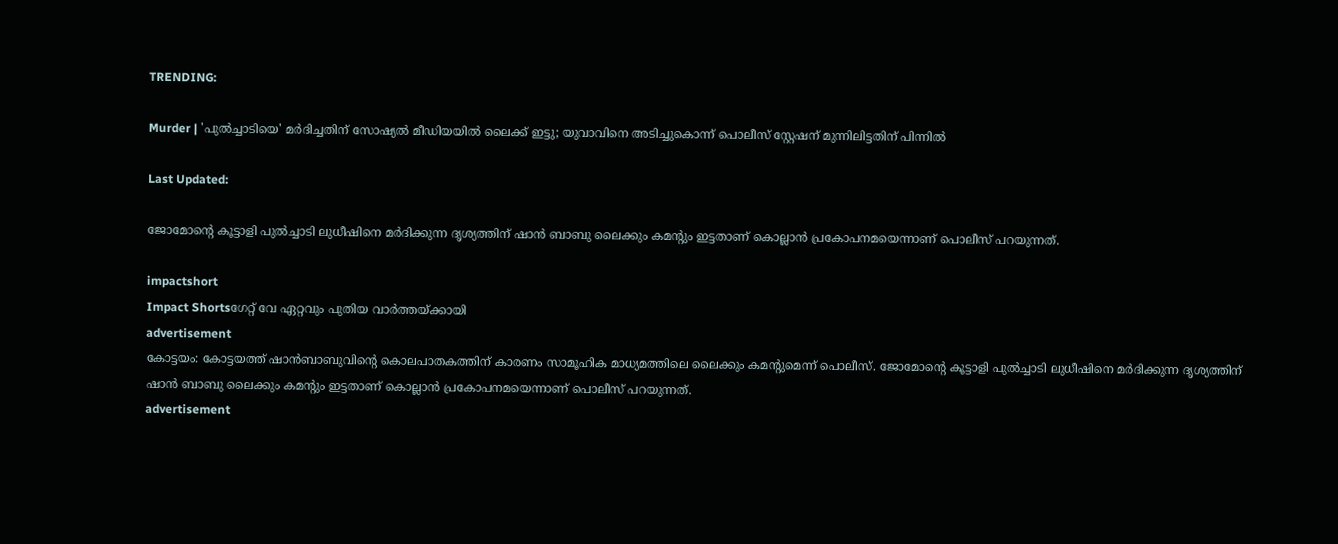TRENDING:

Murder | 'പുല്‍ച്ചാടിയെ' മര്‍ദിച്ചതിന് സോഷ്യല്‍ മീഡിയയില്‍ ലൈക്ക് ഇട്ടു; യുവാവിനെ അടിച്ചുകൊന്ന് പൊലീസ് സ്റ്റേഷന് മുന്നിലിട്ടതിന് പിന്നില്‍

Last Updated:

ജോമോന്റെ കൂട്ടാളി പുല്‍ച്ചാടി ലുധീഷിനെ മര്‍ദിക്കുന്ന ദൃശ്യത്തിന് ഷാന്‍ ബാബു ലൈക്കും കമന്റും ഇട്ടതാണ് കൊല്ലാന്‍ പ്രകോപനമയെന്നാണ് പൊലീസ് പറയുന്നത്.

impactshort
Impact Shortsഗേറ്റ് വേ ഏറ്റവും പുതിയ വാർത്തയ്ക്കായി
advertisement
കോട്ടയം: കോട്ടയത്ത് ഷാന്‍ബാബുവിന്റെ കൊലപാതകത്തിന് കാരണം സാമൂഹിക മാധ്യമത്തിലെ ലൈക്കും കമന്റുമെന്ന് പൊലീസ്. ജോമോന്റെ കൂട്ടാളി പുല്‍ച്ചാടി ലുധീഷിനെ മര്‍ദിക്കുന്ന ദൃശ്യത്തിന് ഷാന്‍ ബാബു ലൈക്കും കമന്റും ഇട്ടതാണ് കൊല്ലാന്‍ പ്രകോപനമയെന്നാണ് പൊലീസ് പറയുന്നത്.
advertisement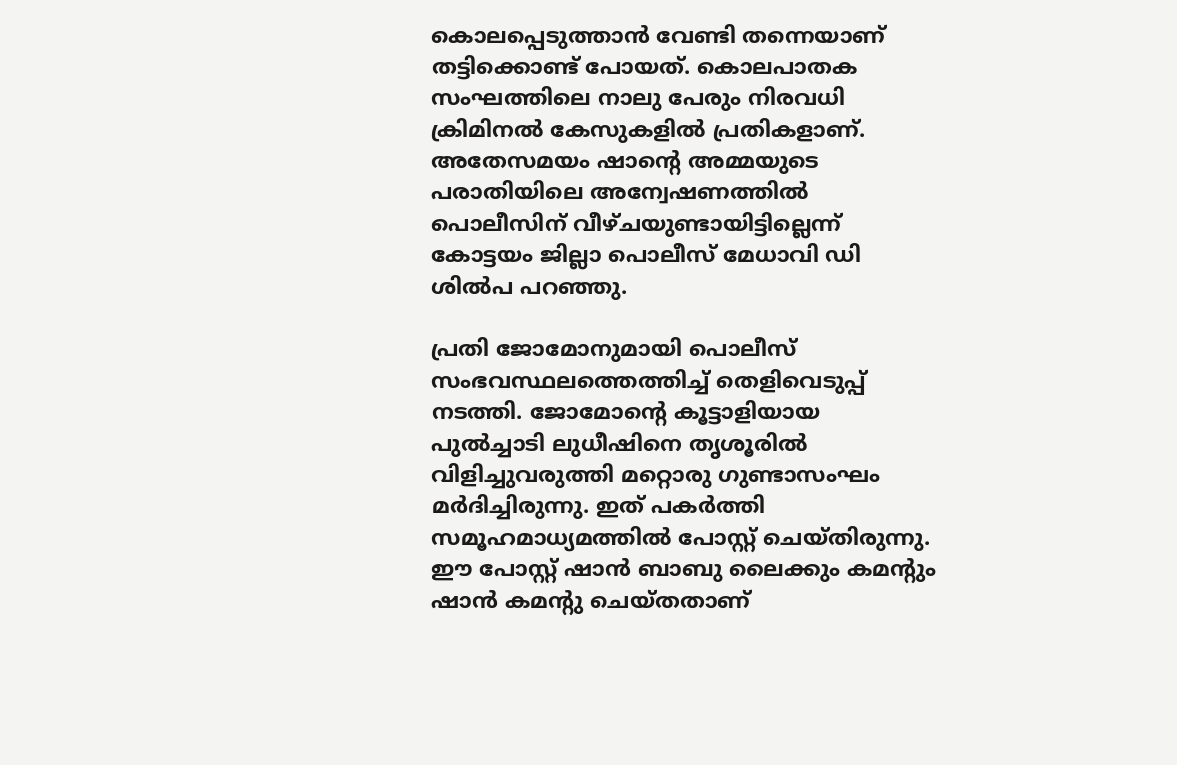കൊലപ്പെടുത്താന്‍ വേണ്ടി തന്നെയാണ് തട്ടിക്കൊണ്ട് പോയത്. കൊലപാതക സംഘത്തിലെ നാലു പേരും നിരവധി ക്രിമിനല്‍ കേസുകളില്‍ പ്രതികളാണ്. അതേസമയം ഷാന്റെ അമ്മയുടെ പരാതിയിലെ അന്വേഷണത്തില്‍ പൊലീസിന് വീഴ്ചയുണ്ടായിട്ടില്ലെന്ന് കോട്ടയം ജില്ലാ പൊലീസ് മേധാവി ഡി ശില്‍പ പറഞ്ഞു.

പ്രതി ജോമോനുമായി പൊലീസ് സംഭവസ്ഥലത്തെത്തിച്ച് തെളിവെടുപ്പ് നടത്തി. ജോമോന്റെ കൂട്ടാളിയായ പുല്‍ച്ചാടി ലുധീഷിനെ തൃശൂരില്‍ വിളിച്ചുവരുത്തി മറ്റൊരു ഗുണ്ടാസംഘം മര്‍ദിച്ചിരുന്നു. ഇത് പകര്‍ത്തി സമൂഹമാധ്യമത്തില്‍ പോസ്റ്റ് ചെയ്തിരുന്നു. ഈ പോസ്റ്റ് ഷാന്‍ ബാബു ലൈക്കും കമന്റും ഷാന്‍ കമന്റു ചെയ്തതാണ്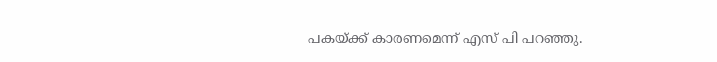പകയ്ക്ക് കാരണമെന്ന് എസ് പി പറഞ്ഞു.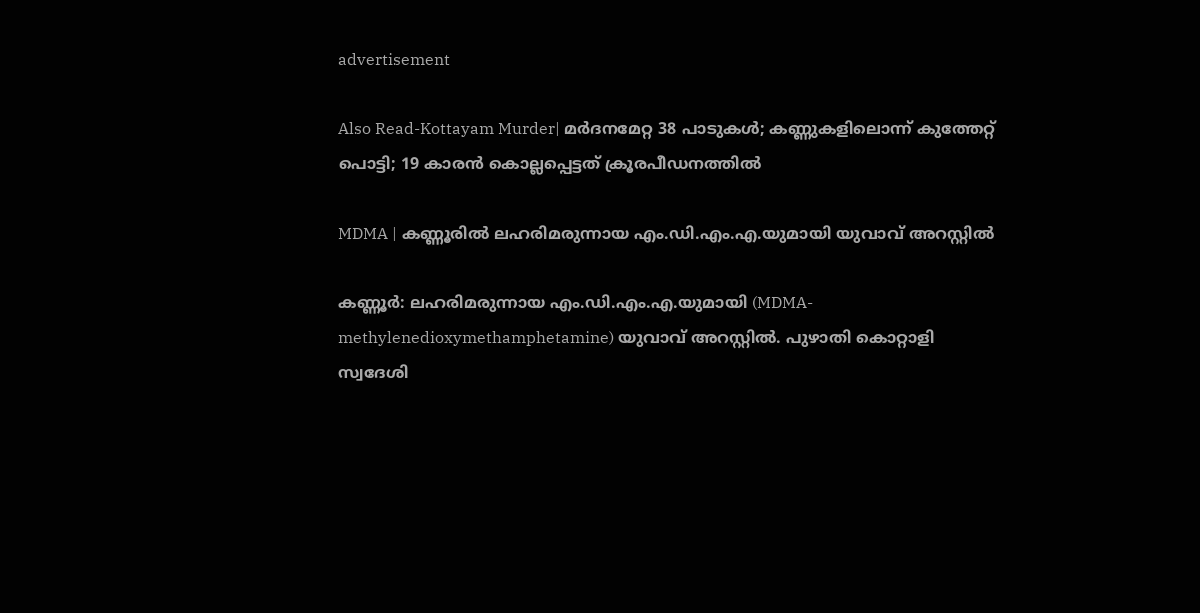advertisement

Also Read-Kottayam Murder| മർദനമേറ്റ 38 പാടുകൾ; കണ്ണുകളിലൊന്ന് കുത്തേറ്റ് പൊട്ടി; 19 കാരൻ കൊല്ലപ്പെട്ടത് ക്രൂരപീഡനത്തിൽ

MDMA | കണ്ണൂരിൽ ലഹരിമരുന്നായ എം.ഡി.എം.എ.യുമായി യുവാവ് അറസ്റ്റിൽ

കണ്ണൂർ: ലഹരിമരുന്നായ എം.ഡി.എം.എ.യുമായി (MDMA- methylenedioxymethamphetamine) യുവാവ് അറസ്റ്റിൽ. പുഴാതി കൊറ്റാളി സ്വദേശി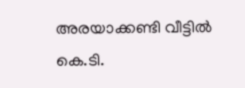അരയാക്കണ്ടി വീട്ടിൽ കെ.ടി.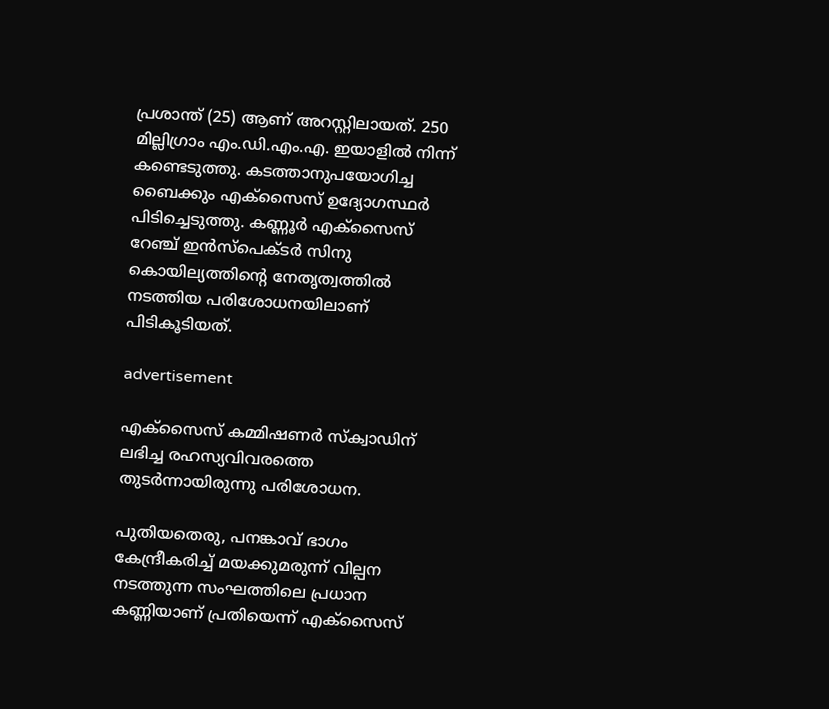പ്രശാന്ത്‌ (25) ആണ് അറസ്റ്റിലായത്. 250 മില്ലിഗ്രാം എം.ഡി.എം.എ. ഇയാളിൽ നിന്ന്‌ കണ്ടെടുത്തു. കടത്താനുപയോഗിച്ച ബൈക്കും എക്സൈസ് ഉദ്യോഗസ്ഥർ പിടിച്ചെടുത്തു. കണ്ണൂർ എക്സൈസ് റേഞ്ച് ഇൻസ്പെക്ടർ സിനു കൊയില്യത്തിന്റെ നേതൃത്വത്തിൽ നടത്തിയ പരിശോധനയിലാണ് പിടികൂടിയത്.

advertisement

എക്സൈസ് കമ്മിഷണർ സ്ക്വാഡിന് ലഭിച്ച രഹസ്യവിവരത്തെ തുടർന്നായിരുന്നു പരിശോധന.

പുതിയതെരു, പനങ്കാവ് ഭാഗം കേന്ദ്രീകരിച്ച് മയക്കുമരുന്ന് വില്പന നടത്തുന്ന സംഘത്തിലെ പ്രധാന കണ്ണിയാണ് പ്രതിയെന്ന് എക്സൈസ്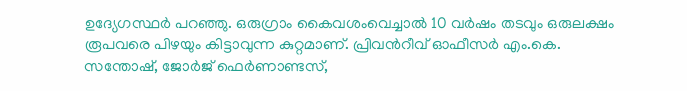ഉദ്യേഗസ്ഥർ പറഞ്ഞു. ഒരുഗ്രാം കൈവശംവെച്ചാൽ 10 വർഷം തടവും ഒരുലക്ഷം രൂപവരെ പിഴയും കിട്ടാവുന്ന കുറ്റമാണ്. പ്രിവൻറീവ് ഓഫീസർ എം.കെ. സന്തോഷ്, ജോർജ് ഫെർണാണ്ടസ്,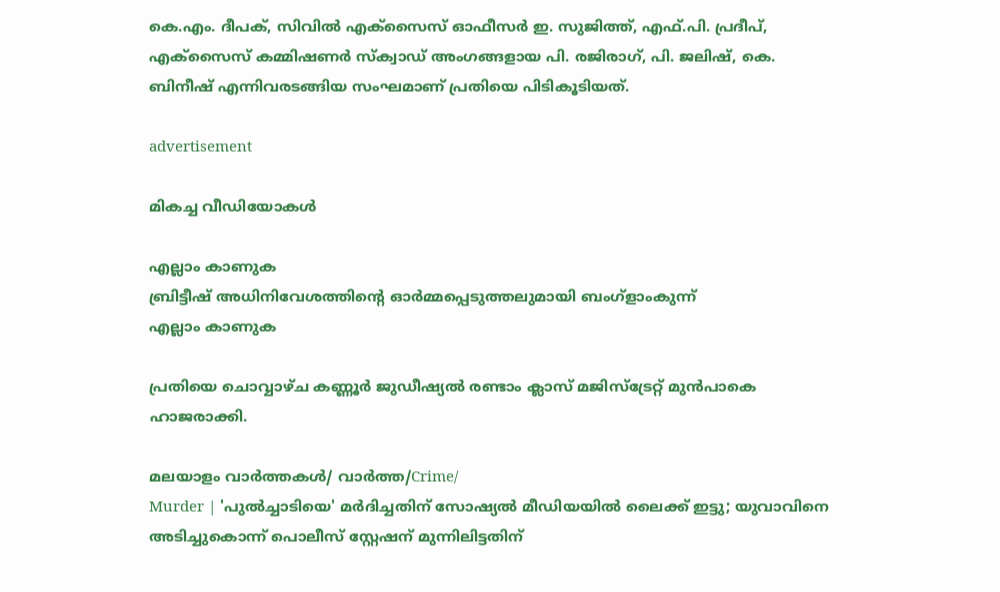കെ.എം. ദീപക്, സിവിൽ എക്സൈസ് ഓഫീസർ ഇ. സുജിത്ത്, എഫ്.പി. പ്രദീപ്, എക്സൈസ് കമ്മിഷണർ സ്ക്വാഡ് അംഗങ്ങളായ പി. രജിരാഗ്, പി. ജലിഷ്, കെ. ബിനീഷ് എന്നിവരടങ്ങിയ സംഘമാണ് പ്രതിയെ പിടികൂടിയത്.

advertisement

മികച്ച വീഡിയോകൾ

എല്ലാം കാണുക
ബ്രിട്ടീഷ് അധിനിവേശത്തിൻ്റെ ഓർമ്മപ്പെടുത്തലുമായി ബംഗ്ളാംകുന്ന്
എല്ലാം കാണുക

പ്രതിയെ ചൊവ്വാഴ്ച കണ്ണൂർ ജുഡീഷ്യൽ രണ്ടാം ക്ലാസ് മജിസ്ട്രേറ്റ് മുൻപാകെ ഹാജരാക്കി.

മലയാളം വാർത്തകൾ/ വാർത്ത/Crime/
Murder | 'പുല്‍ച്ചാടിയെ' മര്‍ദിച്ചതിന് സോഷ്യല്‍ മീഡിയയില്‍ ലൈക്ക് ഇട്ടു; യുവാവിനെ അടിച്ചുകൊന്ന് പൊലീസ് സ്റ്റേഷന് മുന്നിലിട്ടതിന്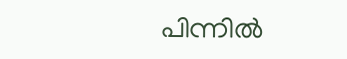പിന്നില്‍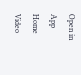Open in App
Home
Video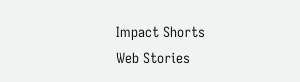Impact Shorts
Web Stories